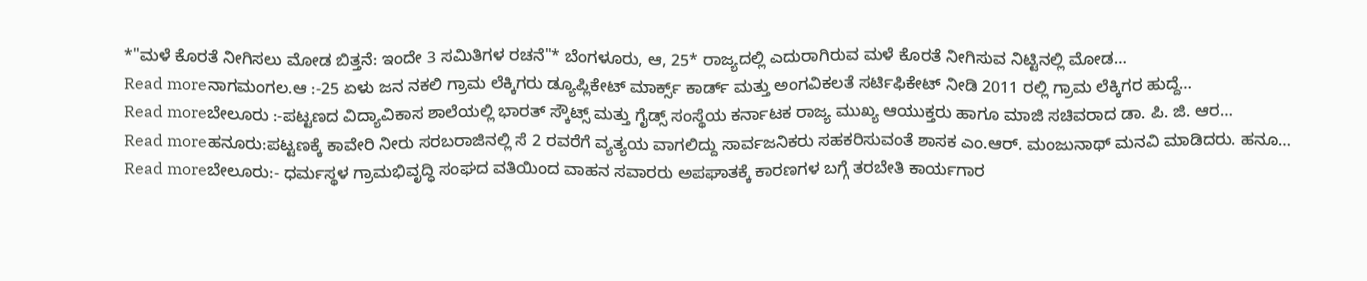*"ಮಳೆ ಕೊರತೆ ನೀಗಿಸಲು ಮೋಡ ಬಿತ್ತನೆ: ಇಂದೇ 3 ಸಮಿತಿಗಳ ರಚನೆ"* ಬೆಂಗಳೂರು, ಆ, 25* ರಾಜ್ಯದಲ್ಲಿ ಎದುರಾಗಿರುವ ಮಳೆ ಕೊರತೆ ನೀಗಿಸುವ ನಿಟ್ಟಿನಲ್ಲಿ ಮೋಡ…
Read moreನಾಗಮಂಗಲ.ಆ :-25 ಏಳು ಜನ ನಕಲಿ ಗ್ರಾಮ ಲೆಕ್ಕಿಗರು ಡ್ಯೂಪ್ಲಿಕೇಟ್ ಮಾರ್ಕ್ಸ್ ಕಾರ್ಡ್ ಮತ್ತು ಅಂಗವಿಕಲತೆ ಸರ್ಟಿಫಿಕೇಟ್ ನೀಡಿ 2011 ರಲ್ಲಿ ಗ್ರಾಮ ಲೆಕ್ಕಿಗರ ಹುದ್ದೆ…
Read moreಬೇಲೂರು :-ಪಟ್ಟಣದ ವಿದ್ಯಾವಿಕಾಸ ಶಾಲೆಯಲ್ಲಿ ಭಾರತ್ ಸ್ಕೌಟ್ಸ್ ಮತ್ತು ಗೈಡ್ಸ್ ಸಂಸ್ಥೆಯ ಕರ್ನಾಟಕ ರಾಜ್ಯ ಮುಖ್ಯ ಆಯುಕ್ತರು ಹಾಗೂ ಮಾಜಿ ಸಚಿವರಾದ ಡಾ. ಪಿ. ಜಿ. ಆರ…
Read moreಹನೂರು:ಪಟ್ಟಣಕ್ಕೆ ಕಾವೇರಿ ನೀರು ಸರಬರಾಜಿನಲ್ಲಿ ಸೆ 2 ರವರೆಗೆ ವ್ಯತ್ಯಯ ವಾಗಲಿದ್ದು ಸಾರ್ವಜನಿಕರು ಸಹಕರಿಸುವಂತೆ ಶಾಸಕ ಎಂ.ಆರ್. ಮಂಜುನಾಥ್ ಮನವಿ ಮಾಡಿದರು. ಹನೂ…
Read moreಬೇಲೂರು:- ಧರ್ಮಸ್ಥಳ ಗ್ರಾಮಭಿವೃದ್ಧಿ ಸಂಘದ ವತಿಯಿಂದ ವಾಹನ ಸವಾರರು ಅಪಘಾತಕ್ಕೆ ಕಾರಣಗಳ ಬಗ್ಗೆ ತರಬೇತಿ ಕಾರ್ಯಗಾರ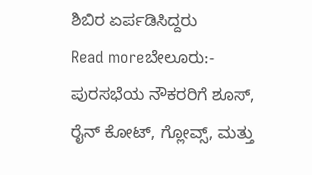ಶಿಬಿರ ಏರ್ಪಡಿಸಿದ್ದರು
Read moreಬೇಲೂರು:- ಪುರಸಭೆಯ ನೌಕರರಿಗೆ ಶೂಸ್, ರೈನ್ ಕೋಟ್, ಗ್ಲೋವ್ಸ್, ಮತ್ತು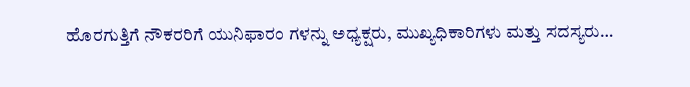ಹೊರಗುತ್ತಿಗೆ ನೌಕರರಿಗೆ ಯುನಿಫಾರಂ ಗಳನ್ನು ಅಧ್ಯಕ್ಷರು, ಮುಖ್ಯಧಿಕಾರಿಗಳು ಮತ್ತು ಸದಸ್ಯರು…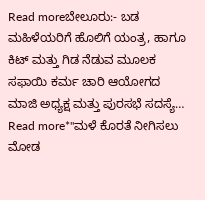Read moreಬೇಲೂರು:- ಬಡ ಮಹಿಳೆಯರಿಗೆ ಹೊಲಿಗೆ ಯಂತ್ರ, ಹಾಗೂ ಕಿಟ್ ಮತ್ತು ಗಿಡ ನೆಡುವ ಮೂಲಕ ಸಫಾಯಿ ಕರ್ಮ ಚಾರಿ ಆಯೋಗದ ಮಾಜಿ ಅಧ್ಯಕ್ಷ ಮತ್ತು ಪುರಸಭೆ ಸದಸ್ಯೆ…
Read more*"ಮಳೆ ಕೊರತೆ ನೀಗಿಸಲು ಮೋಡ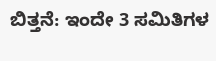ಬಿತ್ತನೆ: ಇಂದೇ 3 ಸಮಿತಿಗಳ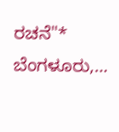ರಚನೆ"* ಬೆಂಗಳೂರು,…